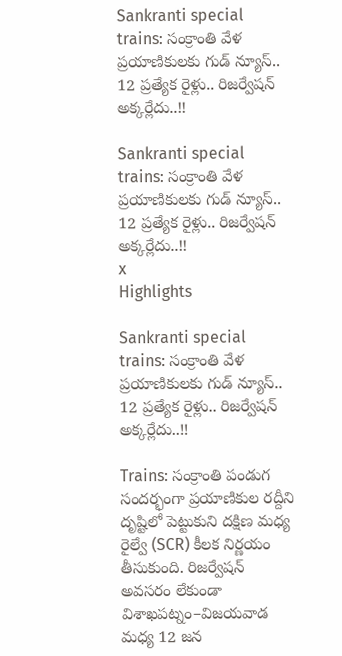Sankranti special trains: సంక్రాంతి వేళ ప్రయాణికులకు గుడ్ న్యూస్.. 12 ప్రత్యేక రైళ్లు.. రిజర్వేషన్ అక్కర్లేదు..!!

Sankranti special trains: సంక్రాంతి వేళ ప్రయాణికులకు గుడ్ న్యూస్..  12 ప్రత్యేక రైళ్లు.. రిజర్వేషన్ అక్కర్లేదు..!!
x
Highlights

Sankranti special trains: సంక్రాంతి వేళ ప్రయాణికులకు గుడ్ న్యూస్.. 12 ప్రత్యేక రైళ్లు.. రిజర్వేషన్ అక్కర్లేదు..!!

Trains: సంక్రాంతి పండుగ సందర్భంగా ప్రయాణికుల రద్దీని దృష్టిలో పెట్టుకుని దక్షిణ మధ్య రైల్వే (SCR) కీలక నిర్ణయం తీసుకుంది. రిజర్వేషన్ అవసరం లేకుండా విశాఖపట్నం–విజయవాడ మధ్య 12 జన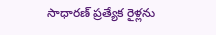సాధారణ్ ప్రత్యేక రైళ్లను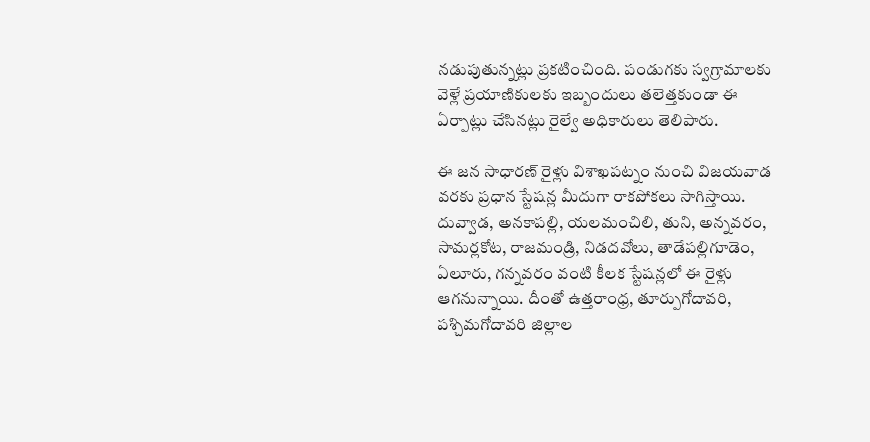నడుపుతున్నట్లు ప్రకటించింది. పండుగకు స్వగ్రామాలకు వెళ్లే ప్రయాణికులకు ఇబ్బందులు తలెత్తకుండా ఈ ఏర్పాట్లు చేసినట్లు రైల్వే అధికారులు తెలిపారు.

ఈ జన సాధారణ్ రైళ్లు విశాఖపట్నం నుంచి విజయవాడ వరకు ప్రధాన స్టేషన్ల మీదుగా రాకపోకలు సాగిస్తాయి. దువ్వాడ, అనకాపల్లి, యలమంచిలి, తుని, అన్నవరం, సామర్లకోట, రాజమండ్రి, నిడదవోలు, తాడేపల్లిగూడెం, ఏలూరు, గన్నవరం వంటి కీలక స్టేషన్లలో ఈ రైళ్లు ఆగనున్నాయి. దీంతో ఉత్తరాంధ్ర, తూర్పుగోదావరి, పశ్చిమగోదావరి జిల్లాల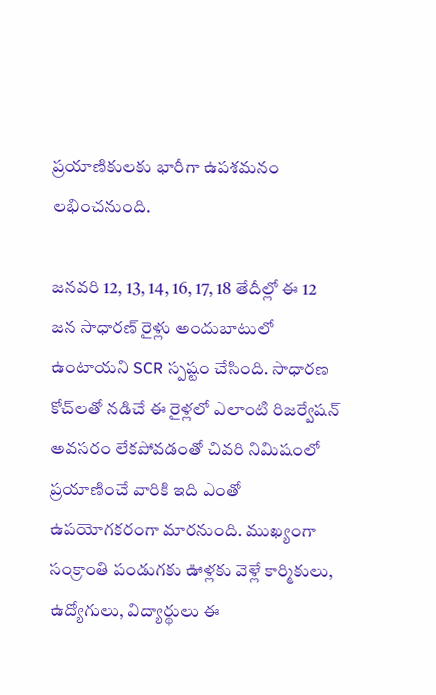ప్రయాణికులకు భారీగా ఉపశమనం లభించనుంది.

జనవరి 12, 13, 14, 16, 17, 18 తేదీల్లో ఈ 12 జన సాధారణ్ రైళ్లు అందుబాటులో ఉంటాయని SCR స్పష్టం చేసింది. సాధారణ కోచ్‌లతో నడిచే ఈ రైళ్లలో ఎలాంటి రిజర్వేషన్ అవసరం లేకపోవడంతో చివరి నిమిషంలో ప్రయాణించే వారికి ఇది ఎంతో ఉపయోగకరంగా మారనుంది. ముఖ్యంగా సంక్రాంతి పండుగకు ఊళ్లకు వెళ్లే కార్మికులు, ఉద్యోగులు, విద్యార్థులు ఈ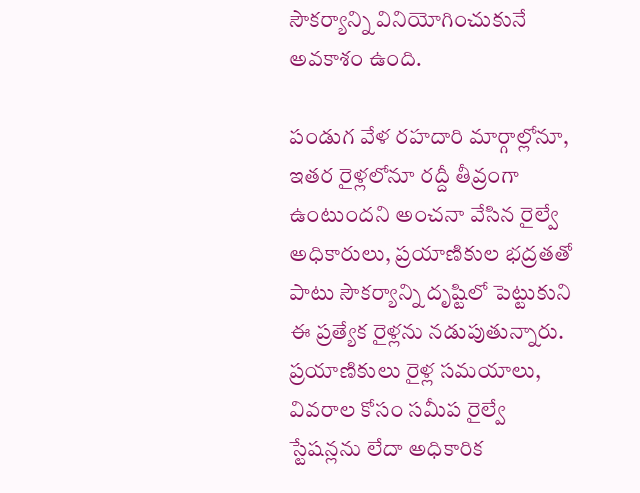సౌకర్యాన్ని వినియోగించుకునే అవకాశం ఉంది.

పండుగ వేళ రహదారి మార్గాల్లోనూ, ఇతర రైళ్లలోనూ రద్దీ తీవ్రంగా ఉంటుందని అంచనా వేసిన రైల్వే అధికారులు, ప్రయాణికుల భద్రతతో పాటు సౌకర్యాన్ని దృష్టిలో పెట్టుకుని ఈ ప్రత్యేక రైళ్లను నడుపుతున్నారు. ప్రయాణికులు రైళ్ల సమయాలు, వివరాల కోసం సమీప రైల్వే స్టేషన్లను లేదా అధికారిక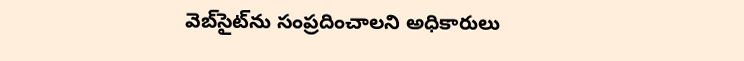వెబ్‌సైట్‌ను సంప్రదించాలని అధికారులు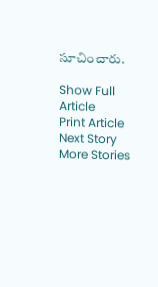సూచించారు.

Show Full Article
Print Article
Next Story
More Stories